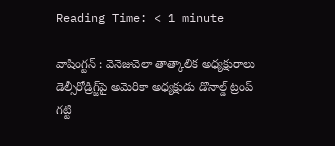Reading Time: < 1 minute

వాషింగ్టన్ : వెనెజువెలా తాత్కాలిక అధ్యక్షురాలు డెల్సీరోడ్రిగ్జ్‌పై అమెరికా అధ్యక్షుడు డొనాల్డ్ ట్రంప్ గట్టి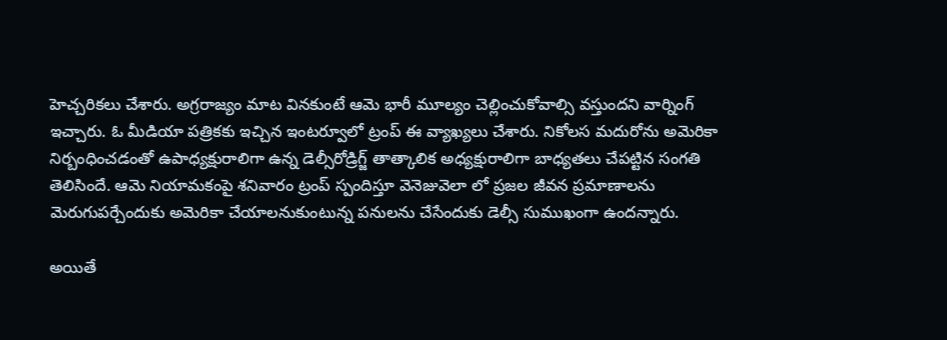హెచ్చరికలు చేశారు. అగ్రరాజ్యం మాట వినకుంటే ఆమె భారీ మూల్యం చెల్లించుకోవాల్సి వస్తుందని వార్నింగ్ ఇచ్చారు. ఓ మీడియా పత్రికకు ఇచ్చిన ఇంటర్వూలో ట్రంప్ ఈ వ్యాఖ్యలు చేశారు. నికోలస మదురోను అమెరికా నిర్బంధించడంతో ఉపాధ్యక్షురాలిగా ఉన్న డెల్సీరోడ్రిగ్జ్ తాత్కాలిక అధ్యక్షురాలిగా బాధ్యతలు చేపట్టిన సంగతి తెలిసిందే. ఆమె నియామకంపై శనివారం ట్రంప్ స్పందిస్తూ వెనెజువెలా లో ప్రజల జీవన ప్రమాణాలను మెరుగుపర్చేందుకు అమెరికా చేయాలనుకుంటున్న పనులను చేసేందుకు డెల్సీ సుముఖంగా ఉందన్నారు.

అయితే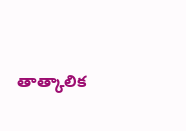తాత్కాలిక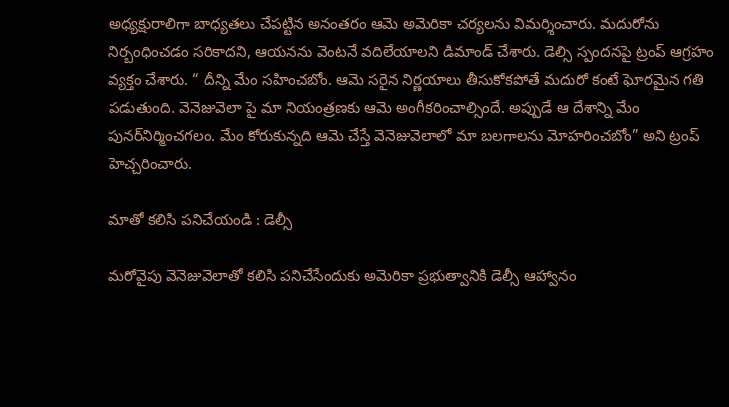అధ్యక్షురాలిగా బాధ్యతలు చేపట్టిన అనంతరం ఆమె అమెరికా చర్యలను విమర్శించారు. మదురోను నిర్బంధించడం సరికాదని, ఆయనను వెంటనే వదిలేయాలని డిమాండ్ చేశారు. డెల్సి స్పందనపై ట్రంప్ ఆగ్రహం వ్యక్తం చేశారు. “ దీన్ని మేం సహించబోం. ఆమె సరైన నిర్ణయాలు తీసుకోకపోతే మదురో కంటే ఘోరమైన గతి పడుతుంది. వెనెజువెలా పై మా నియంత్రణకు ఆమె అంగీకరించాల్సిందే. అప్పుడే ఆ దేశాన్ని మేం పునర్‌నిర్మించగలం. మేం కోరుకున్నది ఆమె చేస్తే వెనెజువెలాలో మా బలగాలను మోహరించబోం” అని ట్రంప్ హెచ్చరించారు.

మాతో కలిసి పనిచేయండి : డెల్సీ

మరోవైపు వెనెజువెలాతో కలిసి పనిచేసేందుకు అమెరికా ప్రభుత్వానికి డెల్సీ ఆహ్వానం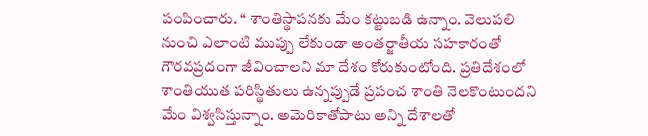పంపించారు. “ శాంతిస్థాపనకు మేం కట్టుబడి ఉన్నాం. వెలుపలి నుంచి ఎలాంటి ముప్పు లేకుండా అంతర్జాతీయ సహకారంతో గౌరవప్రదంగా జీవించాలని మా దేశం కోరుకుంటోంది. ప్రతిదేశంలో శాంతియుత పరిస్థితులు ఉన్నప్పుడే ప్రపంచ శాంతి నెలకొంటుందని మేం విశ్వసిస్తున్నాం. అమెరికాతోపాటు అన్ని దేశాలతో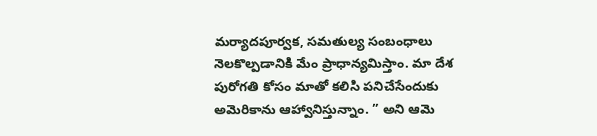మర్యాదపూర్వక, సమతుల్య సంబంధాలు నెలకొల్పడానికి మేం ప్రాధాన్యమిస్తాం. మా దేశ పురోగతి కోసం మాతో కలిసి పనిచేసేందుకు అమెరికాను ఆహ్వానిస్తున్నాం. ” అని ఆమె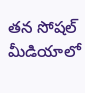తన సోషల్ మీడియాలో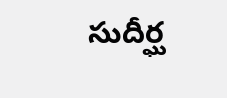సుదీర్ఘ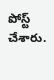పోస్ట్ చేశారు.